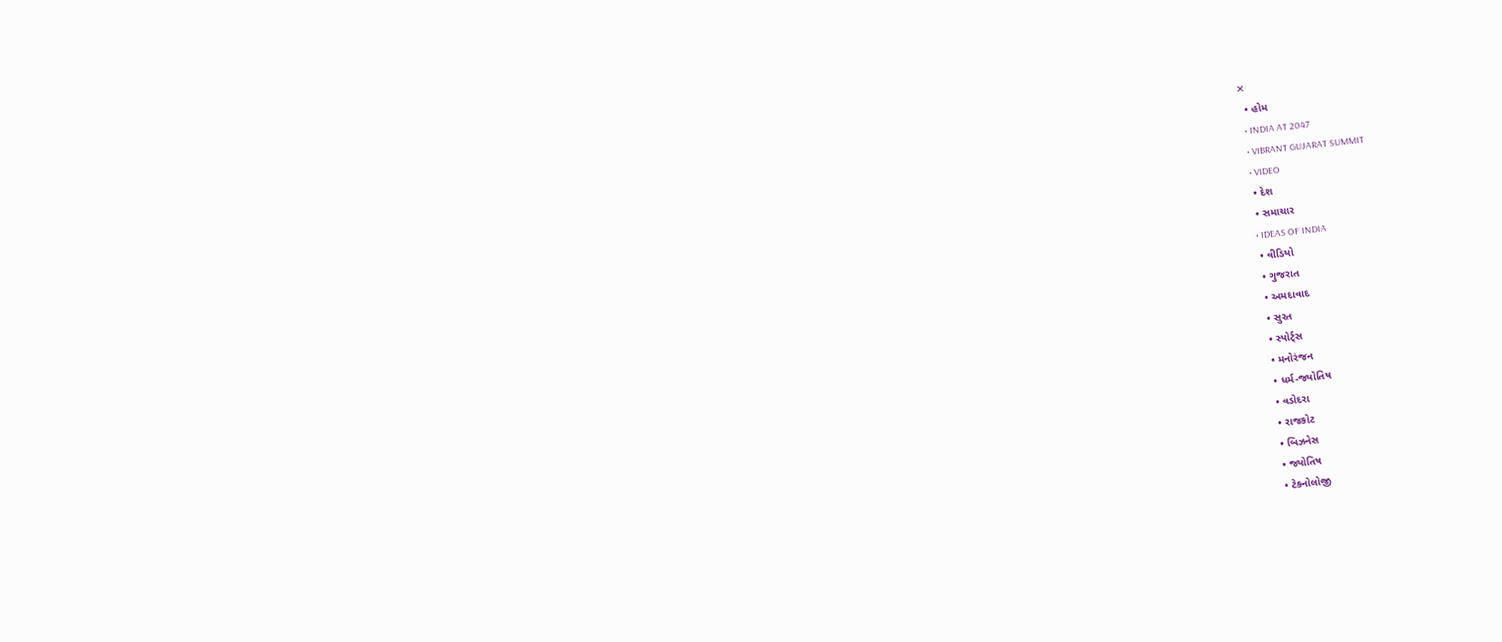✕
  • હોમ
  • INDIA AT 2047
  • VIBRANT GUJARAT SUMMIT
  • VIDEO
  • દેશ
  • સમાચાર
  • IDEAS OF INDIA
  • વીડિયો
  • ગુજરાત
  • અમદાવાદ
  • સુરત
  • સ્પોર્ટ્સ
  • મનોરંજન
  • ધર્મ-જ્યોતિષ
  • વડોદરા
  • રાજકોટ
  • બિઝનેસ
  • જ્યોતિષ
  • ટેકનોલોજી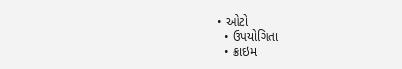• ઓટો
  • ઉપયોગિતા
  • ક્રાઇમ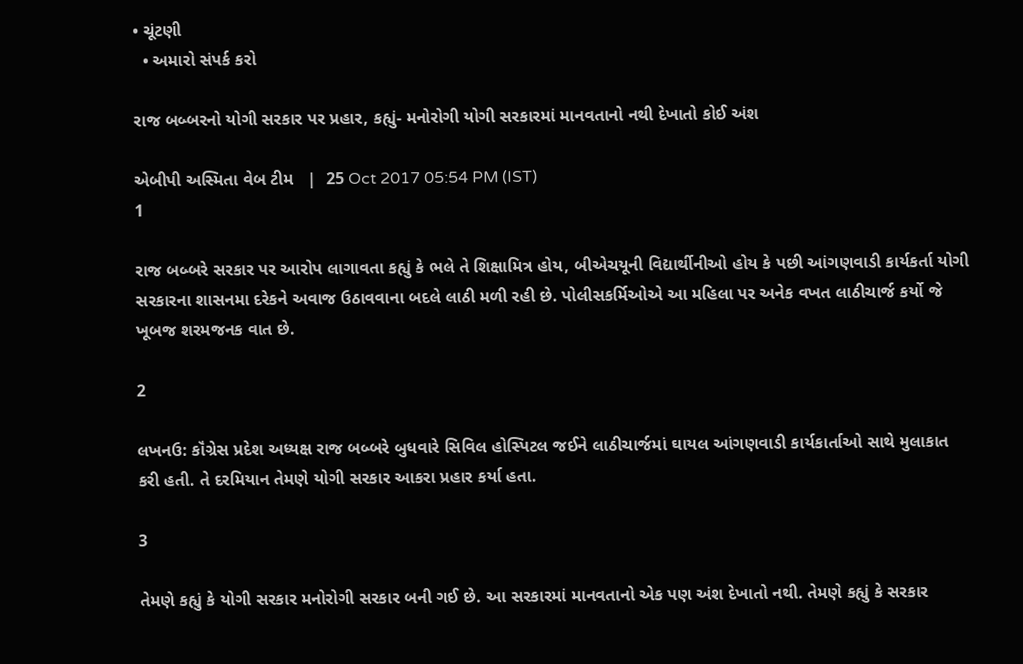• ચૂંટણી
  • અમારો સંપર્ક કરો

રાજ બબ્બરનો યોગી સરકાર પર પ્રહાર, કહ્યું- મનોરોગી યોગી સરકારમાં માનવતાનો નથી દેખાતો કોઈ અંશ

એબીપી અસ્મિતા વેબ ટીમ   |  25 Oct 2017 05:54 PM (IST)
1

રાજ બબ્બરે સરકાર પર આરોપ લાગાવતા કહ્યું કે ભલે તે શિક્ષામિત્ર હોય, બીએચયૂની વિદ્યાર્થીનીઓ હોય કે પછી આંગણવાડી કાર્યકર્તા યોગી સરકારના શાસનમા દરેકને અવાજ ઉઠાવવાના બદલે લાઠી મળી રહી છે. પોલીસકર્મિઓએ આ મહિલા પર અનેક વખત લાઠીચાર્જ કર્યો જે ખૂબજ શરમજનક વાત છે.

2

લખનઉ: કૉંગ્રેસ પ્રદેશ અધ્યક્ષ રાજ બબ્બરે બુધવારે સિવિલ હોસ્પિટલ જઈને લાઠીચાર્જમાં ઘાયલ આંગણવાડી કાર્યકાર્તાઓ સાથે મુલાકાત કરી હતી. તે દરમિયાન તેમણે યોગી સરકાર આકરા પ્રહાર કર્યા હતા.

3

તેમણે કહ્યું કે યોગી સરકાર મનોરોગી સરકાર બની ગઈ છે. આ સરકારમાં માનવતાનો એક પણ અંશ દેખાતો નથી. તેમણે કહ્યું કે સરકાર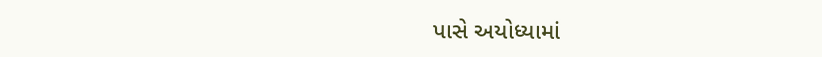પાસે અયોધ્યામાં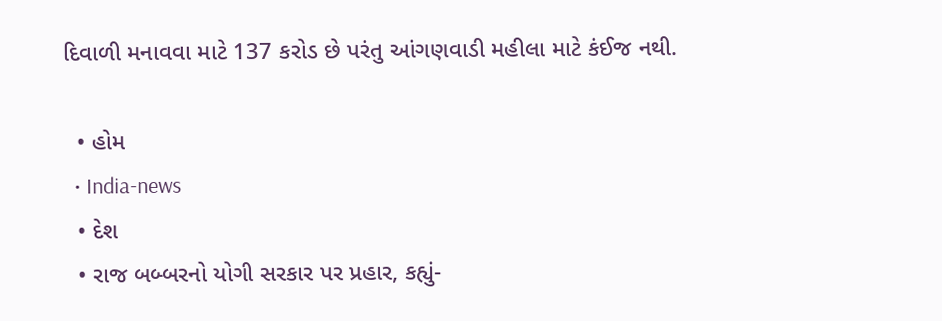દિવાળી મનાવવા માટે 137 કરોડ છે પરંતુ આંગણવાડી મહીલા માટે કંઈજ નથી.

  • હોમ
  • India-news
  • દેશ
  • રાજ બબ્બરનો યોગી સરકાર પર પ્રહાર, કહ્યું-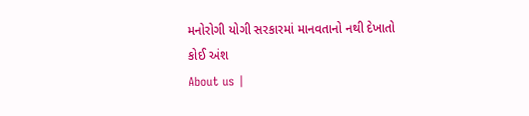મનોરોગી યોગી સરકારમાં માનવતાનો નથી દેખાતો કોઈ અંશ
About us |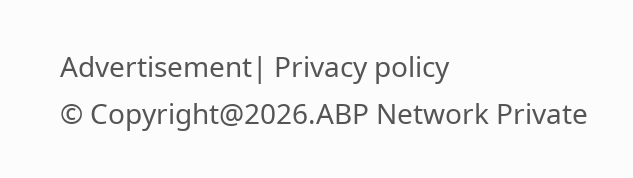Advertisement| Privacy policy
© Copyright@2026.ABP Network Private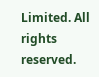Limited. All rights reserved.